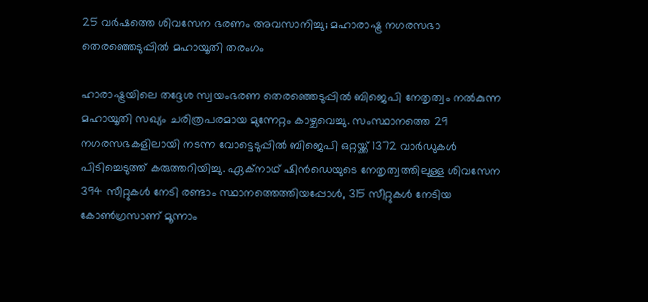25 വർഷത്തെ ശിവസേന ഭരണം അവസാനിച്ചു; മഹാരാഷ്ട്ര നഗരസഭാ തെരഞ്ഞെടുപ്പിൽ മഹായൂതി തരംഗം

ഹാരാഷ്ട്രയിലെ തദ്ദേശ സ്വയംഭരണ തെരഞ്ഞെടുപ്പിൽ ബിജെപി നേതൃത്വം നൽകുന്ന മഹായൂതി സഖ്യം ചരിത്രപരമായ മുന്നേറ്റം കാഴ്ചവെച്ചു. സംസ്ഥാനത്തെ 29 നഗരസഭകളിലായി നടന്ന വോട്ടെടുപ്പിൽ ബിജെപി ഒറ്റയ്ക്ക് 1372 വാർഡുകൾ പിടിച്ചെടുത്ത് കരുത്തറിയിച്ചു. ഏക്‌നാഥ് ഷിൻഡെയുടെ നേതൃത്വത്തിലുള്ള ശിവസേന 394 സീറ്റുകൾ നേടി രണ്ടാം സ്ഥാനത്തെത്തിയപ്പോൾ, 315 സീറ്റുകൾ നേടിയ കോൺഗ്രസാണ് മൂന്നാം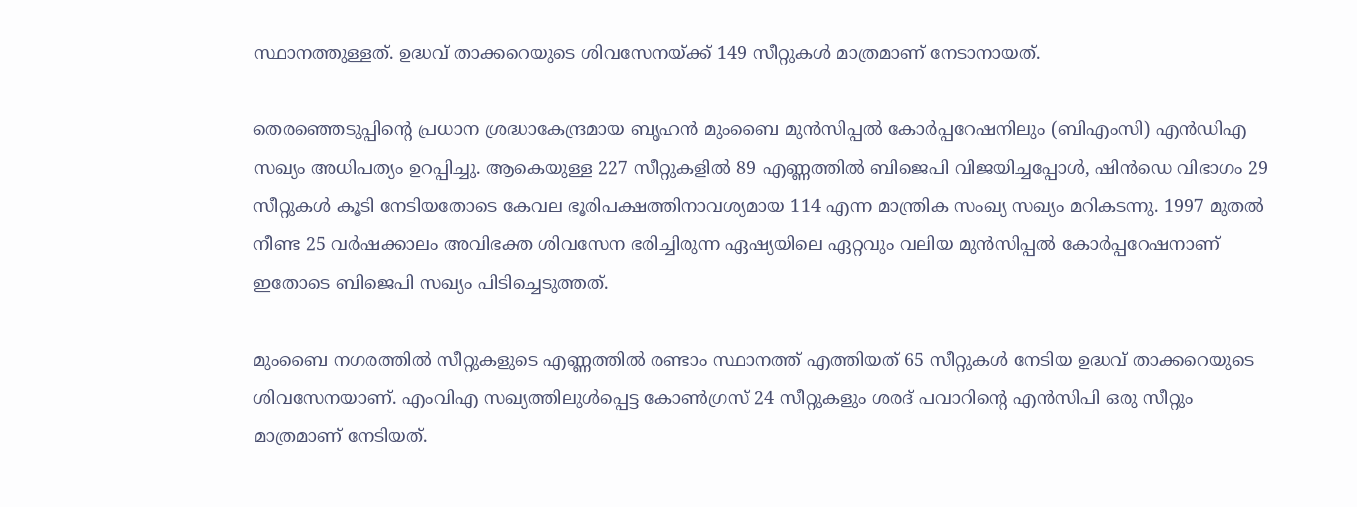സ്ഥാനത്തുള്ളത്. ഉദ്ധവ് താക്കറെയുടെ ശിവസേനയ്ക്ക് 149 സീറ്റുകൾ മാത്രമാണ് നേടാനായത്.

തെരഞ്ഞെടുപ്പിന്റെ പ്രധാന ശ്രദ്ധാകേന്ദ്രമായ ബൃഹൻ മുംബൈ മുൻസിപ്പൽ കോർപ്പറേഷനിലും (ബിഎംസി) എൻഡിഎ സഖ്യം അധിപത്യം ഉറപ്പിച്ചു. ആകെയുള്ള 227 സീറ്റുകളിൽ 89 എണ്ണത്തിൽ ബിജെപി വിജയിച്ചപ്പോൾ, ഷിൻഡെ വിഭാഗം 29 സീറ്റുകൾ കൂടി നേടിയതോടെ കേവല ഭൂരിപക്ഷത്തിനാവശ്യമായ 114 എന്ന മാന്ത്രിക സംഖ്യ സഖ്യം മറികടന്നു. 1997 മുതൽ നീണ്ട 25 വർഷക്കാലം അവിഭക്ത ശിവസേന ഭരിച്ചിരുന്ന ഏഷ്യയിലെ ഏറ്റവും വലിയ മുൻസിപ്പൽ കോർപ്പറേഷനാണ് ഇതോടെ ബിജെപി സഖ്യം പിടിച്ചെടുത്തത്.

മുംബൈ നഗരത്തിൽ സീറ്റുകളുടെ എണ്ണത്തിൽ രണ്ടാം സ്ഥാനത്ത് എത്തിയത് 65 സീറ്റുകൾ നേടിയ ഉദ്ധവ് താക്കറെയുടെ ശിവസേനയാണ്. എംവിഎ സഖ്യത്തിലുൾപ്പെട്ട കോൺഗ്രസ് 24 സീറ്റുകളും ശരദ് പവാറിന്റെ എൻസിപി ഒരു സീറ്റും മാത്രമാണ് നേടിയത്.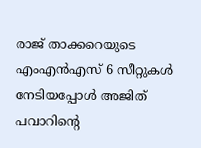രാജ് താക്കറെയുടെ എംഎൻഎസ് 6 സീറ്റുകൾ നേടിയപ്പോൾ അജിത് പവാറിന്റെ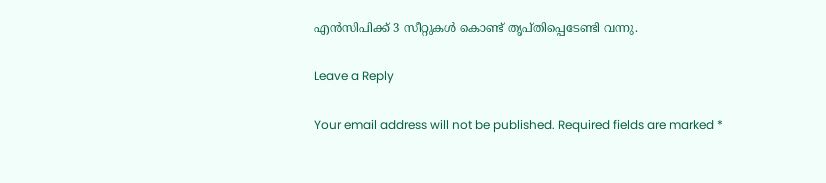എൻസിപിക്ക് 3 സീറ്റുകൾ കൊണ്ട് തൃപ്തിപ്പെടേണ്ടി വന്നു.

Leave a Reply

Your email address will not be published. Required fields are marked *